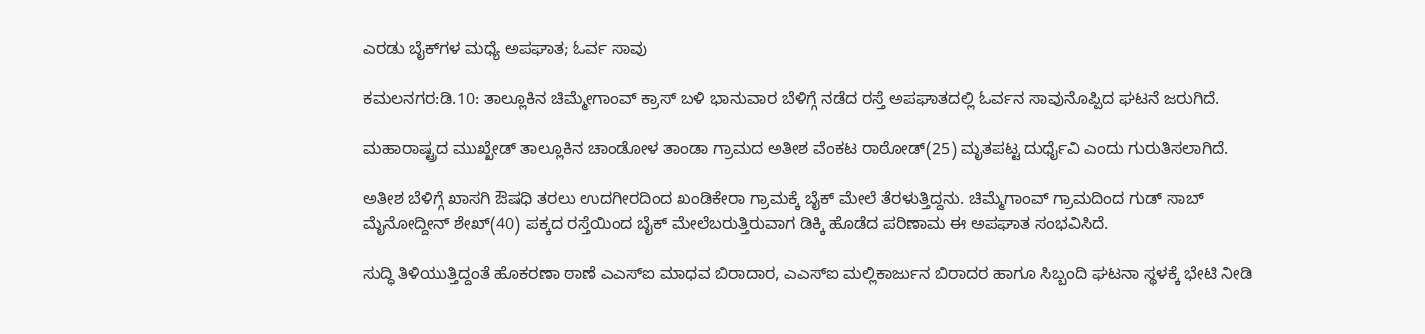ಎರಡು ಬೈಕ್‍ಗಳ ಮಧ್ಯೆ ಅಪಘಾತ; ಓರ್ವ ಸಾವು

ಕಮಲನಗರ:ಡಿ.10: ತಾಲ್ಲೂಕಿನ ಚಿಮ್ಮೇಗಾಂವ್ ಕ್ರಾಸ್ ಬಳಿ ಭಾನುವಾರ ಬೆಳಿಗ್ಗೆ ನಡೆದ ರಸ್ತೆ ಅಪಘಾತದಲ್ಲಿ ಓರ್ವನ ಸಾವುನೊಪ್ಪಿದ ಘಟನೆ ಜರುಗಿದೆ.

ಮಹಾರಾಷ್ಟ್ರದ ಮುಖ್ಖೇಡ್ ತಾಲ್ಲೂಕಿನ ಚಾಂಡೋಳ ತಾಂಡಾ ಗ್ರಾಮದ ಅತೀಶ ವೆಂಕಟ ರಾಠೋಡ್(25) ಮೃತಪಟ್ಟ ದುರ್ಧೈವಿ ಎಂದು ಗುರುತಿಸಲಾಗಿದೆ.

ಅತೀಶ ಬೆಳಿಗ್ಗೆ ಖಾಸಗಿ ಔಷಧಿ ತರಲು ಉದಗೀರದಿಂದ ಖಂಡಿಕೇರಾ ಗ್ರಾಮಕ್ಕೆ ಬೈಕ್ ಮೇಲೆ ತೆರಳುತ್ತಿದ್ದನು. ಚಿಮ್ಮೆಗಾಂವ್ ಗ್ರಾಮದಿಂದ ಗುಡ್ ಸಾಬ್ ಮೈನೋದ್ದೀನ್ ಶೇಖ್(40) ಪಕ್ಕದ ರಸ್ತೆಯಿಂದ ಬೈಕ್ ಮೇಲೆಬರುತ್ತಿರುವಾಗ ಡಿಕ್ಕಿ ಹೊಡೆದ ಪರಿಣಾಮ ಈ ಅಪಘಾತ ಸಂಭವಿಸಿದೆ.

ಸುದ್ಧಿ ತಿಳಿಯುತ್ತಿದ್ದಂತೆ ಹೊಕರಣಾ ಠಾಣೆ ಎಎಸ್‍ಐ ಮಾಧವ ಬಿರಾದಾರ, ಎಎಸ್‍ಐ ಮಲ್ಲಿಕಾರ್ಜುನ ಬಿರಾದರ ಹಾಗೂ ಸಿಬ್ಬಂದಿ ಘಟನಾ ಸ್ಥಳಕ್ಕೆ ಭೇಟಿ ನೀಡಿ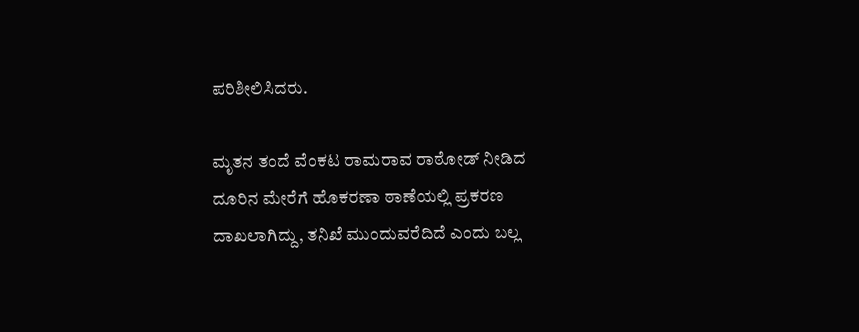ಪರಿಶೀಲಿಸಿದರು.

ಮೃತನ ತಂದೆ ವೆಂಕಟ ರಾಮರಾವ ರಾಠೋಡ್ ನೀಡಿದ ದೂರಿನ ಮೇರೆಗೆ ಹೊಕರಣಾ ಠಾಣೆಯಲ್ಲಿ ಪ್ರಕರಣ ದಾಖಲಾಗಿದ್ದು, ತನಿಖೆ ಮುಂದುವರೆದಿದೆ ಎಂದು ಬಲ್ಲ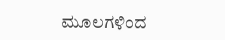ಮೂಲಗಳಿಂದ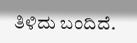ತಿಳಿದು ಬಂದಿದೆ.